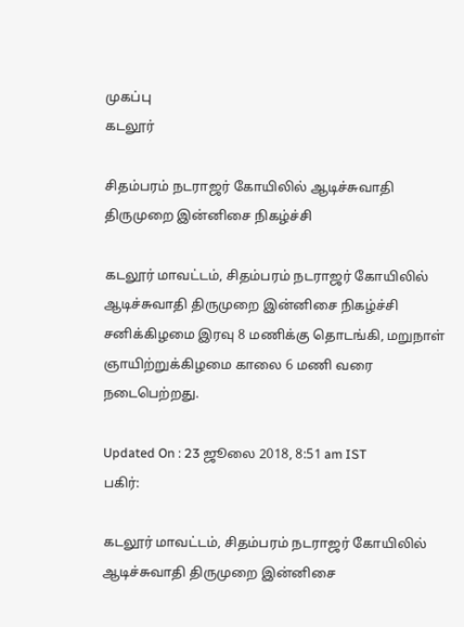முகப்பு
கடலூர்

சிதம்பரம் நடராஜர் கோயிலில் ஆடிச்சுவாதி திருமுறை இன்னிசை நிகழ்ச்சி

கடலூர் மாவட்டம், சிதம்பரம் நடராஜர் கோயிலில் ஆடிச்சுவாதி திருமுறை இன்னிசை நிகழ்ச்சி சனிக்கிழமை இரவு 8 மணிக்கு தொடங்கி, மறுநாள் ஞாயிற்றுக்கிழமை காலை 6 மணி வரை நடைபெற்றது.

Updated On : 23 ஜூலை 2018, 8:51 am IST
பகிர்:

கடலூர் மாவட்டம், சிதம்பரம் நடராஜர் கோயிலில் ஆடிச்சுவாதி திருமுறை இன்னிசை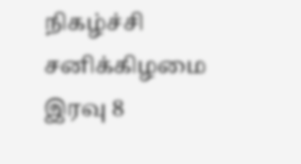நிகழ்ச்சி சனிக்கிழமை இரவு 8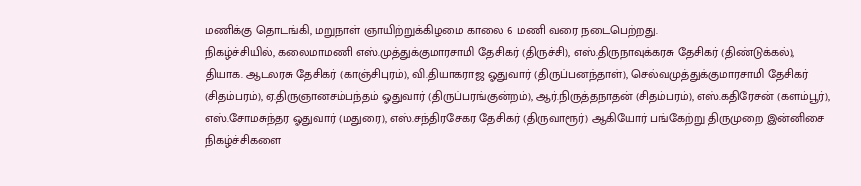மணிக்கு தொடங்கி, மறுநாள் ஞாயிற்றுக்கிழமை காலை 6 மணி வரை நடைபெற்றது.
நிகழ்ச்சியில், கலைமாமணி எஸ்.முத்துக்குமாரசாமி தேசிகர் (திருச்சி), எஸ்.திருநாவுக்கரசு தேசிகர் (திண்டுக்கல்), தியாக. ஆடலரசு தேசிகர் (காஞ்சிபுரம்), வி.தியாகராஜ ஓதுவார் (திருப்பனந்தாள்), செல்வமுத்துக்குமாரசாமி தேசிகர் (சிதம்பரம்), ஏ.திருஞானசம்பந்தம் ஓதுவார் (திருப்பரங்குன்றம்), ஆர்.நிருத்தநாதன் (சிதம்பரம்), எஸ்.கதிரேசன் (களம்பூர்), எஸ்.சோமசுந்தர ஓதுவார் (மதுரை), எஸ்.சந்திரசேகர தேசிகர் (திருவாரூர்) ஆகியோர் பங்கேற்று திருமுறை இன்னிசை நிகழ்ச்சிகளை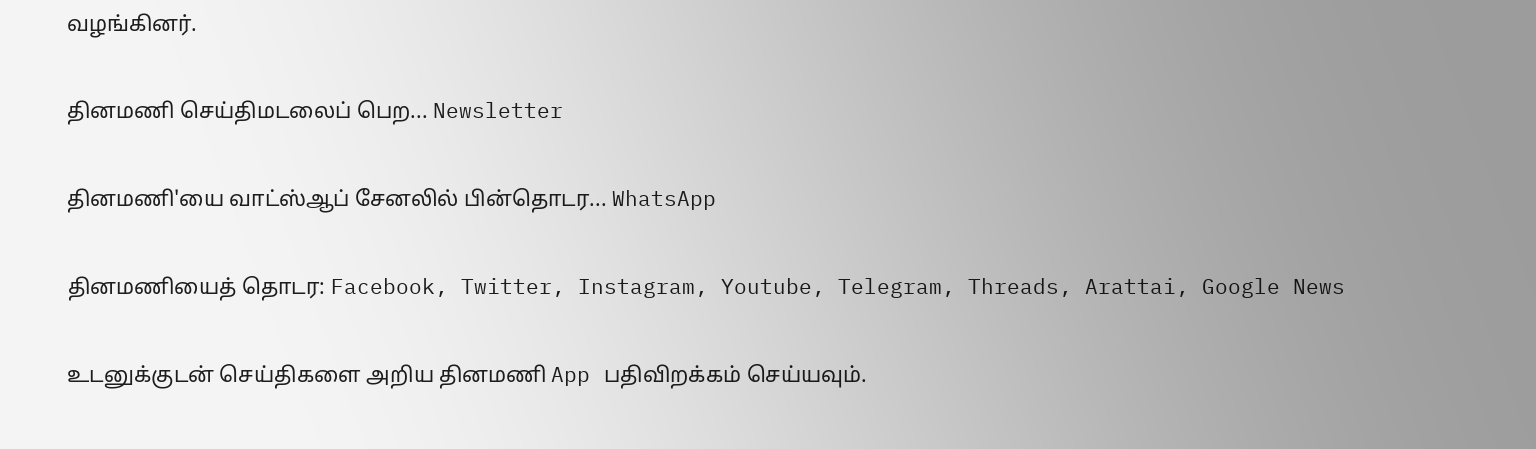வழங்கினர்.

தினமணி செய்திமடலைப் பெற... Newsletter

தினமணி'யை வாட்ஸ்ஆப் சேனலில் பின்தொடர... WhatsApp

தினமணியைத் தொடர: Facebook, Twitter, Instagram, Youtube, Telegram, Threads, Arattai, Google News

உடனுக்குடன் செய்திகளை அறிய தினமணி App பதிவிறக்கம் செய்யவும்.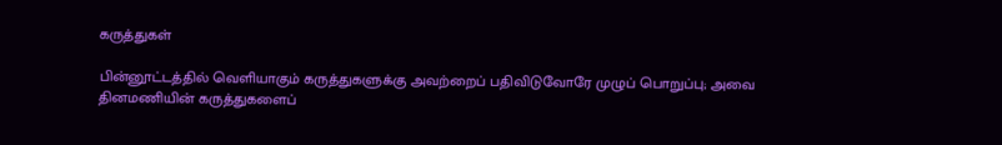கருத்துகள்

பின்னூட்டத்தில் வெளியாகும் கருத்துகளுக்கு அவற்றைப் பதிவிடுவோரே முழுப் பொறுப்பு; அவை தினமணியின் கருத்துகளைப்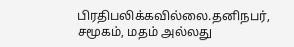பிரதிபலிக்கவில்லை.தனிநபர், சமூகம், மதம் அல்லது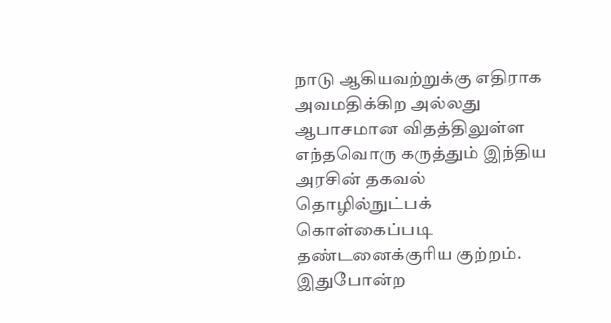நாடு ஆகியவற்றுக்கு எதிராக அவமதிக்கிற அல்லது ஆபாசமான விதத்திலுள்ள எந்தவொரு கருத்தும் இந்திய அரசின் தகவல் தொழில்நுட்பக் கொள்கைப்படி தண்டனைக்குரிய குற்றம். இதுபோன்ற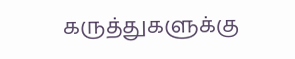கருத்துகளுக்கு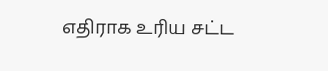எதிராக உரிய சட்ட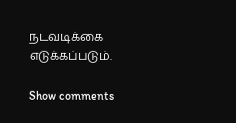நடவடிக்கை எடுக்கப்படும்.

Show comments